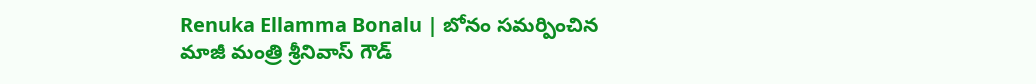Renuka Ellamma Bonalu | బోనం సమర్పించిన మాజీ మంత్రి శ్రీనివాస్ గౌడ్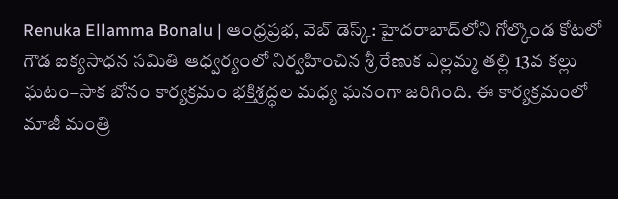Renuka Ellamma Bonalu | ఆంధ్రప్రభ, వెబ్ డెస్క్: హైదరాబాద్‌లోని గోల్కొండ కోటలో గౌడ ఐక్యసాధన సమితి ఆధ్వర్యంలో నిర్వహించిన శ్రీ రేణుక ఎల్లమ్మ తల్లి 13వ కల్లు ఘటం–సాక బోనం కార్యక్రమం భక్తిశ్రద్ధల మధ్య ఘనంగా జరిగింది. ఈ కార్యక్రమంలో మాజీ మంత్రి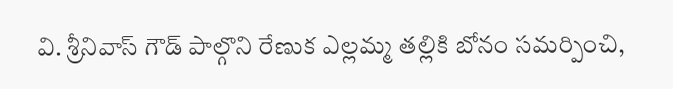వి. శ్రీనివాస్ గౌడ్ పాల్గొని రేణుక ఎల్లమ్మ తల్లికి బోనం సమర్పించి,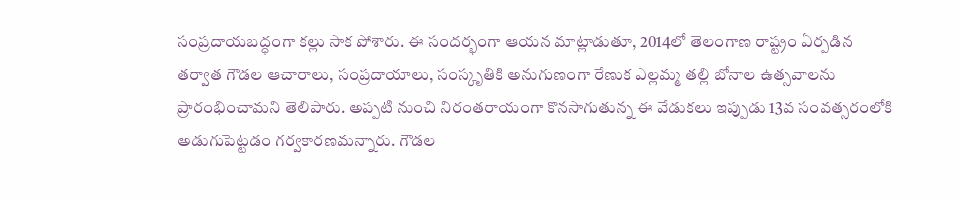సంప్రదాయబద్ధంగా కల్లు సాక పోశారు. ఈ సందర్భంగా ఆయన మాట్లాడుతూ, 2014లో తెలంగాణ రాష్ట్రం ఏర్పడిన తర్వాత గౌడల ఆచారాలు, సంప్రదాయాలు, సంస్కృతికి అనుగుణంగా రేణుక ఎల్లమ్మ తల్లి బోనాల ఉత్సవాలను ప్రారంభించామని తెలిపారు. అప్పటి నుంచి నిరంతరాయంగా కొనసాగుతున్న ఈ వేడుకలు ఇప్పుడు 13వ సంవత్సరంలోకి అడుగుపెట్టడం గర్వకారణమన్నారు. గౌడల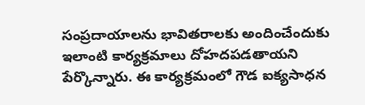సంప్రదాయాలను భావితరాలకు అందించేందుకు ఇలాంటి కార్యక్రమాలు దోహదపడతాయని పేర్కొన్నారు. ఈ కార్యక్రమంలో గౌడ ఐక్యసాధన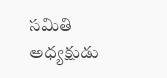సమితి అధ్యక్షుడు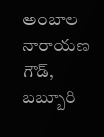అంబాల నారాయణ గౌడ్, బబ్బూరి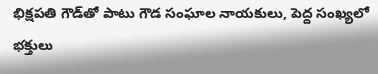భిక్షపతి గౌడ్‌తో పాటు గౌడ సంఘాల నాయకులు, పెద్ద సంఖ్యలో భక్తులు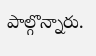పాల్గొన్నారు.